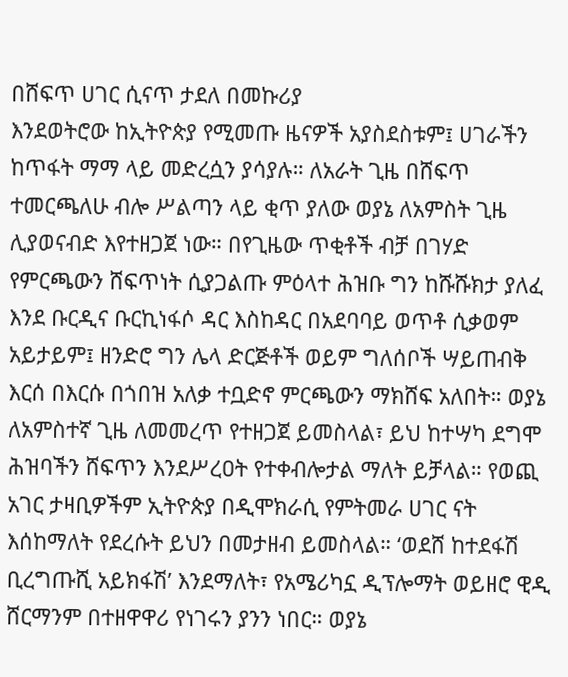በሸፍጥ ሀገር ሲናጥ ታደለ በመኩሪያ
እንደወትሮው ከኢትዮጵያ የሚመጡ ዜናዎች አያስደስቱም፤ ሀገራችን ከጥፋት ማማ ላይ መድረሷን ያሳያሉ። ለአራት ጊዜ በሸፍጥ ተመርጫለሁ ብሎ ሥልጣን ላይ ቂጥ ያለው ወያኔ ለአምስት ጊዜ ሊያወናብድ እየተዘጋጀ ነው። በየጊዜው ጥቂቶች ብቻ በገሃድ የምርጫውን ሸፍጥነት ሲያጋልጡ ምዕላተ ሕዝቡ ግን ከሹሹክታ ያለፈ እንደ ቡርዲና ቡርኪነፋሶ ዳር እስከዳር በአደባባይ ወጥቶ ሲቃወም አይታይም፤ ዘንድሮ ግን ሌላ ድርጅቶች ወይም ግለሰቦች ሣይጠብቅ እርሰ በእርሱ በጎበዝ አለቃ ተቧድኖ ምርጫውን ማክሸፍ አለበት። ወያኔ ለአምስተኛ ጊዜ ለመመረጥ የተዘጋጀ ይመስላል፣ ይህ ከተሣካ ደግሞ ሕዝባችን ሸፍጥን እንደሥረዐት የተቀብሎታል ማለት ይቻላል። የወጪ አገር ታዛቢዎችም ኢትዮጵያ በዲሞክራሲ የምትመራ ሀገር ናት እሰከማለት የደረሱት ይህን በመታዘብ ይመስላል። ‘ወደሸ ከተደፋሽ ቢረግጡሺ አይክፋሽ’ እንደማለት፣ የአሜሪካኗ ዲፕሎማት ወይዘሮ ዊዲ ሸርማንም በተዘዋዋሪ የነገሩን ያንን ነበር። ወያኔ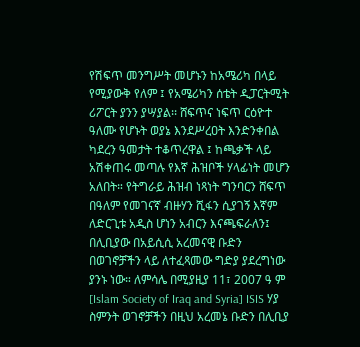የሽፍጥ መንግሥት መሆኑን ከአሜሪካ በላይ የሚያውቅ የለም ፤ የአሜሪካን ሰቴት ዲፓርትሚት ሪፖርት ያንን ያሣያል፡፡ ሸፍጥና ነፍጥ ርዕዮተ ዓለሙ የሆኑት ወያኔ እንደሥረዐት እንድንቀበል ካደረን ዓመታት ተቆጥረዋል ፤ ከጫቃች ላይ አሽቀጠሩ መጣሉ የእኛ ሕዝቦች ሃላፊነት መሆን አለበት። የትግራይ ሕዝብ ነጻነት ግንባርን ሸፍጥ በዓለም የመገናኛ ብዙሃን ሺፋን ሲያገኝ እኛም ለድርጊቱ አዲስ ሆነን አብርን እናጫፍራለን፤ በሊቢያው በአይሲሲ አረመናዊ ቡድን በወገኖቻችን ላይ ለተፈጻመው ግድያ ያደረግነው ያንኑ ነው። ለምሳሌ በሚያዚያ 11፣ 2007 ዓ ም [Islam Society of Iraq and Syria] ISIS ሃያ ስምንት ወገኖቻችን በዚህ አረመኔ ቡድን በሊቢያ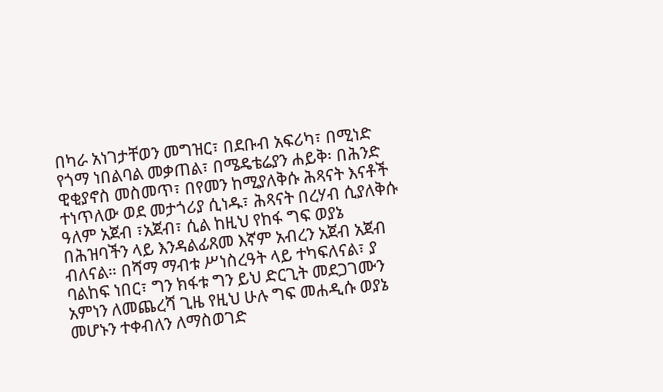በካራ አነገታቸወን መግዝር፣ በደቡብ አፍሪካ፣ በሚነድ የጎማ ነበልባል መቃጠል፣ በሜዴቴሬያን ሐይቅ፡ በሕንድ ዊቂያኖስ መስመጥ፣ በየመን ከሚያለቅሱ ሕጻናት እናቶች ተነጥለው ወደ መታጎሪያ ሲነዱ፣ ሕጻናት በረሃብ ሲያለቅሱ ዓለም አጀብ ፣አጀብ፣ ሲል ከዚህ የከፋ ግፍ ወያኔ በሕዝባችን ላይ እንዳልፊጸመ እኛም አብረን አጀብ አጀብ ብለናል። በሻማ ማብቱ ሥነስረዓት ላይ ተካፍለናል፣ ያ ባልከፍ ነበር፣ ግን ክፋቱ ግን ይህ ድርጊት መደጋገሙን አምነን ለመጨረሻ ጊዜ የዚህ ሁሉ ግፍ መሐዲሱ ወያኔ መሆኑን ተቀብለን ለማስወገድ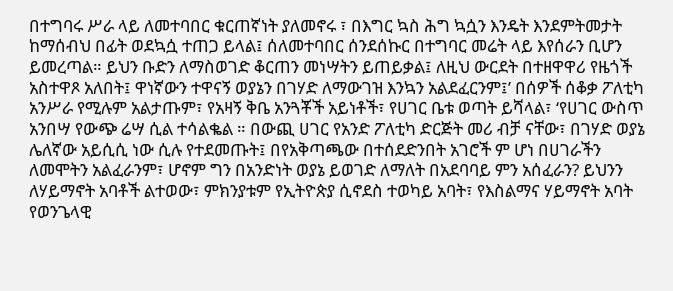በተግባሩ ሥራ ላይ ለመተባበር ቁርጠኛነት ያለመኖሩ ፣ በእግር ኳስ ሕግ ኳሷን እንዴት እንደምትመታት ከማሰብህ በፊት ወደኳሷ ተጠጋ ይላል፤ ሰለመተባበር ሰንደሰኩር በተግባር መሬት ላይ እየሰራን ቢሆን ይመረጣል። ይህን ቡድን ለማስወገድ ቆርጠን መነሣትን ይጠይቃል፤ ለዚህ ውርደት በተዘዋዋሪ የዜጎች አስተዋጾ አለበት፤ ዋነኛውን ተዋናኝ ወያኔን በገሃድ ለማውገዝ እንኳን አልደፈርንም፤’ በሰዎች ሰቆቃ ፖለቲካ አንሥራ የሚሉም አልታጡም፣ የአዛኝ ቅቤ አንጓቾች አይነቶች፣ የሀገር ቤቱ ወጣት ይሻላል፣ ‘የሀገር ውስጥ አንበሣ የውጭ ሬሣ ሲል ተሳልቈል ። በውጪ ሀገር የአንድ ፖለቲካ ድርጅት መሪ ብቻ ናቸው፣ በገሃድ ወያኔ ሌለኛው አይሲሲ ነው ሲሉ የተደመጡት፤ በየአቅጣጫው በተሰደድንበት አገሮች ም ሆነ በሀገራችን ለመሞትን አልፈራንም፣ ሆኖም ግን በአንድነት ወያኔ ይወገድ ለማለት በአደባባይ ምን አሰፈራን? ይህንን ለሃይማኖት አባቶች ልተወው፣ ምክንያቱም የኢትዮጵያ ሲኖደስ ተወካይ አባት፣ የእስልማና ሃይማኖት አባት የወንጌላዊ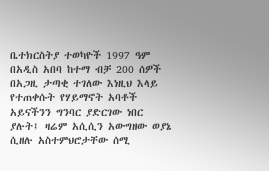ቤተክርስትያ ተወካዮች 1997 ዓም በአዲስ አበባ ከተማ ብቻ 200 ሰዎች በአጋዚ ታጣቂ ተገለው እነዚህ እላይ የተጠቀሱት የሃይማኖት አባቶች አይናችንን ግንባር ያድርገው ነበር ያሉት፤ ዛሬም አሲሲን አውግዘው ወያኔ ሲዘሉ አስተምህሮታቸው ሰሚ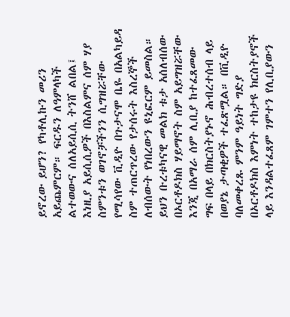ይኖረው ይሆን? የካቶሊኩን መሪን አይጨምርም። ፍርዱን ለዓምላካች ልተወውና ሰለአይሲሲ ትንሸ ልበል፤
እነዚያ አይሲሲዎች በእስልምና ሰም ሃያ ስምንቱን ወገኖቻችንን ሲግዝሯቸው የሚሳየው ቪዲዮ በጉታናሞ ቤዬ በአልካይዳ ስም ተጠርጥረው የታሰሩት እስረኞች ለብሰውት የነበረውን ዩኒፎርም ይመስል። ይህን ቡረቱካናዊ መልክ ቱታ አሰለብሰው በኦርቶዶክስ ሃይማኖት ስም አይግዝሯቸው እንጂ በአማራ ሰም ሊቢያ ከተፈጸመው ግፍ በላይ በክርስትያኑኖ ሕብረተሰብ ላይ በወያኔ ታጣቂዎች ተፈጽሟል። በቪዲዮ ባለመቀረጹ ምንም ዓይነት ግድያ በኦርቶዶክስ እምነት ተከታዩ ክርስትያኖች ላይ እንዳልተፈጸም ገምተን የሊቢያውን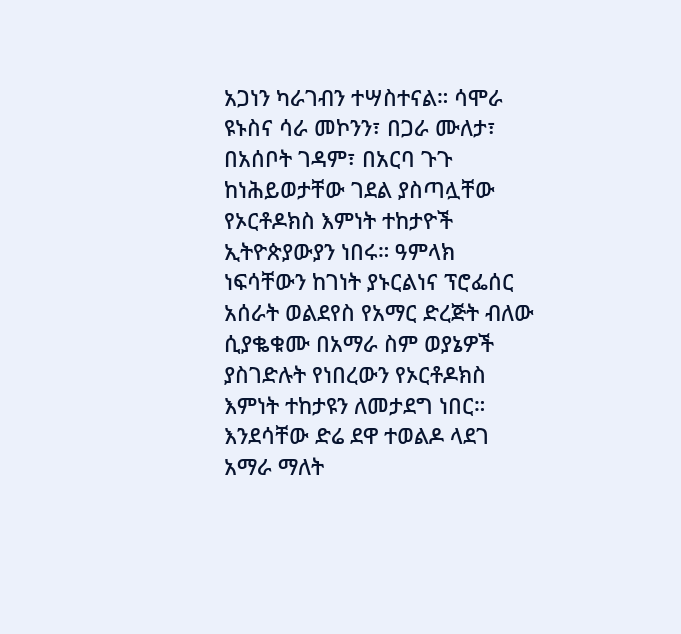አጋነን ካራገብን ተሣስተናል። ሳሞራ ዩኑስና ሳራ መኮንን፣ በጋራ ሙለታ፣ በአሰቦት ገዳም፣ በአርባ ጉጉ ከነሕይወታቸው ገደል ያስጣሏቸው የኦርቶዶክስ እምነት ተከታዮች ኢትዮጵያውያን ነበሩ። ዓምላክ ነፍሳቸውን ከገነት ያኑርልነና ፕሮፌሰር አሰራት ወልደየስ የአማር ድረጅት ብለው ሲያቈቁሙ በአማራ ስም ወያኔዎች ያስገድሉት የነበረውን የኦርቶዶክስ እምነት ተከታዩን ለመታደግ ነበር። እንደሳቸው ድሬ ደዋ ተወልዶ ላደገ አማራ ማለት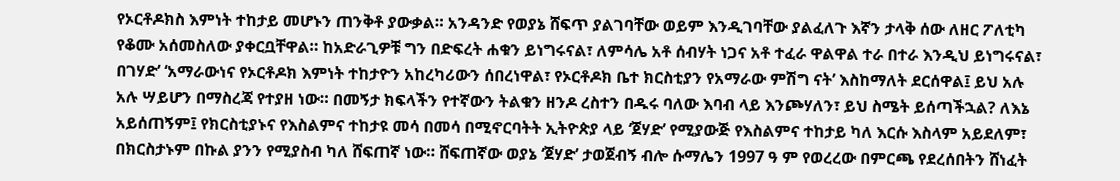የኦርቶዶክስ እምነት ተከታይ መሆኑን ጠንቅቶ ያውቃል። አንዳንድ የወያኔ ሸፍጥ ያልገባቸው ወይም እንዲገባቸው ያልፈለጉ እኛን ታላቅ ሰው ለዘር ፖለቲካ የቆሙ አሰመስለው ያቀርቧቸዋል። ከአድራጊዎቹ ግን በድፍረት ሐቁን ይነግሩናል፣ ለምሳሌ አቶ ሰብሃት ነጋና አቶ ተፈራ ዋልዋል ተራ በተራ እንዲህ ይነግሩናል፣ በገሃድ’ ‘አማራውነና የኦርቶዶክ እምነት ተከታዮን አከረካሪውን ሰበረነዋል፣ የኦርቶዶክ ቤተ ክርስቲያን የአማራው ምሽግ ናት’ እስከማለት ደርሰዋል፤ ይህ አሉ አሉ ሣይሆን በማስረጃ የተያዘ ነው። በመኝታ ክፍላችን የተኛውን ትልቁን ዘንዶ ረስተን በዱሩ ባለው እባብ ላይ እንጮሃለን፣ ይህ ስሜት ይሰጣችኋል? ለእኔ አይሰጠኝም፤ የክርስቲያኑና የእስልምና ተከታዩ መሳ በመሳ በሚኖርባትት ኢትዮጵያ ላይ ‘ጀሃድ’ የሚያውጅ የእስልምና ተከታይ ካለ እርሱ እስላም አይደለም፣ በክርስታኑም በኩል ያንን የሚያስብ ካለ ሸፍጠኛ ነው። ሸፍጠኛው ወያኔ ‘ጀሃድ’ ታወጀብኝ ብሎ ሱማሌን 1997 ዓ ም የወረረው በምርጫ የደረሰበትን ሸነፈት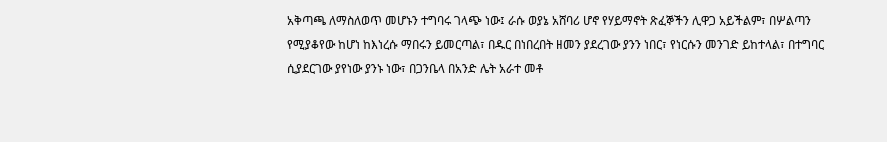አቅጣጫ ለማስለወጥ መሆኑን ተግባሩ ገላጭ ነው፤ ራሱ ወያኔ አሸባሪ ሆኖ የሃይማኖት ጽፈኞችን ሊዋጋ አይችልም፣ በሦልጣን የሚያቆየው ከሆነ ከእነረሱ ማበሩን ይመርጣል፣ በዱር በነበረበት ዘመን ያደረገው ያንን ነበር፣ የነርሱን መንገድ ይከተላል፣ በተግባር ሲያደርገው ያየነው ያንኑ ነው፣ በጋንቤላ በአንድ ሌት አራተ መቶ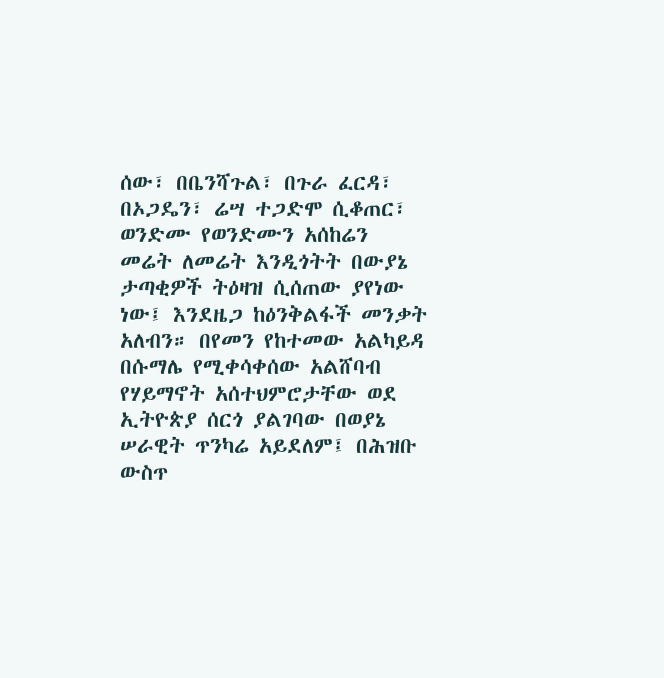ሰው፣ በቤንሻጉል፣ በጉራ ፈርዳ፣ በኦጋዴን፣ ሬሣ ተጋድሞ ሲቆጠር፣ ወንድሙ የወንድሙን አሰከሬን መሬት ለመሬት እንዲጎትት በውያኔ ታጣቂዎች ትዕዛዝ ሲሰጠው ያየነው ነው፤ እንደዜጋ ከዕንቅልፋች መንቃት አለብን። በየመን የከተመው አልካይዳ በሱማሌ የሚቀሳቀሰው አልሸባብ የሃይማኖት አሰተህምሮታቸው ወደ ኢትዮጵያ ሰርጎ ያልገባው በወያኔ ሠራዊት ጥንካሬ አይደለም፤ በሕዝቡ ውስጥ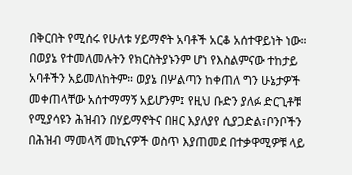በቅርበት የሚሰሩ የሁለቱ ሃይማኖት አባቶች አርቆ አሰተዋይነት ነው። በወያኔ የተመለመሉትን የክርስትያኑንም ሆነ የእስልምናው ተከታይ አባቶችን አይመለከትም። ወያኔ በሦልጣን ከቀጠለ ግን ሁኔታዎች መቀጠላቸው አሰተማማኝ አይሆንም፤ የዚህ ቡድን ያለፉ ድርጊቶቹ የሚያሳዩን ሕዝብን በሃይማኖትና በዘር እያለያየ ሲያጋድል፣ቦንቦችን በሕዝብ ማመላሻ መኪናዎች ወስጥ እያጠመደ በተቃዋሚዎቹ ላይ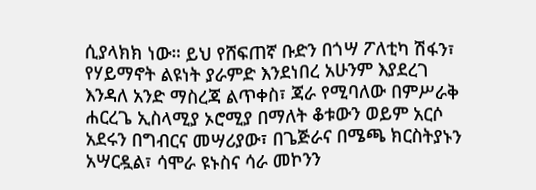ሲያላክክ ነው። ይህ የሸፍጠኛ ቡድን በጎሣ ፖለቲካ ሽፋን፣ የሃይማኖት ልዩነት ያራምድ እንደነበረ አሁንም እያደረገ እንዳለ አንድ ማስረጃ ልጥቀስ፣ ጃራ የሚባለው በምሥራቅ ሐርረጌ ኢስላሚያ ኦሮሚያ በማለት ቆቱውን ወይም አርሶ አደሩን በግብርና መሣሪያው፣ በጌጅራና በሜጫ ክርስትያኑን አሣርዷል፣ ሳሞራ ዩኑስና ሳራ መኮንን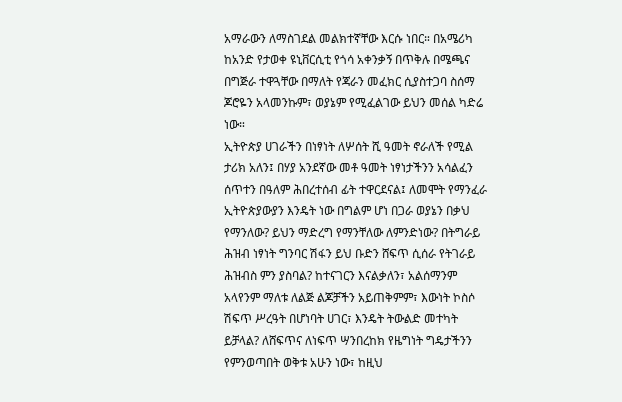አማራውን ለማስገደል መልክተኛቸው እርሱ ነበር። በአሜሪካ ከአንድ የታወቀ ዩኒቨርሲቲ የጎሳ አቀንቃኝ በጥቅሉ በሜጫና በግጅራ ተዋጓቸው በማለት የጃራን መፈክር ሲያስተጋባ ስሰማ ጆሮዬን አላመንኩም፣ ወያኔም የሚፈልገው ይህን መሰል ካድሬ ነው።
ኢትዮጵያ ሀገራችን በነፃነት ለሦሰት ሺ ዓመት ኖራለች የሚል ታሪክ አለን፤ በሃያ አንደኛው መቶ ዓመት ነፃነታችንን አሳልፈን ሰጥተን በዓለም ሕበረተሰብ ፊት ተዋርደናል፤ ለመሞት የማንፈራ ኢትዮጵያውያን እንዴት ነው በግልም ሆነ በጋራ ወያኔን በቃህ የማንለው? ይህን ማድረግ የማንቸለው ለምንድነው? በትግራይ ሕዝብ ነፃነት ግንባር ሽፋን ይህ ቡድን ሸፍጥ ሲሰራ የትገራይ ሕዝብስ ምን ያስባል? ከተናገርን እናልቃለን፣ አልሰማንም አላየንም ማለቱ ለልጅ ልጆቻችን አይጠቅምም፣ እውነት ኮስሶ ሽፍጥ ሥረዓት በሆነባት ሀገር፣ እንዴት ትውልድ መተካት ይቻላል? ለሸፍጥና ለነፍጥ ሣንበረከክ የዜግነት ግዴታችንን የምንወጣበት ወቅቱ አሁን ነው፣ ከዚህ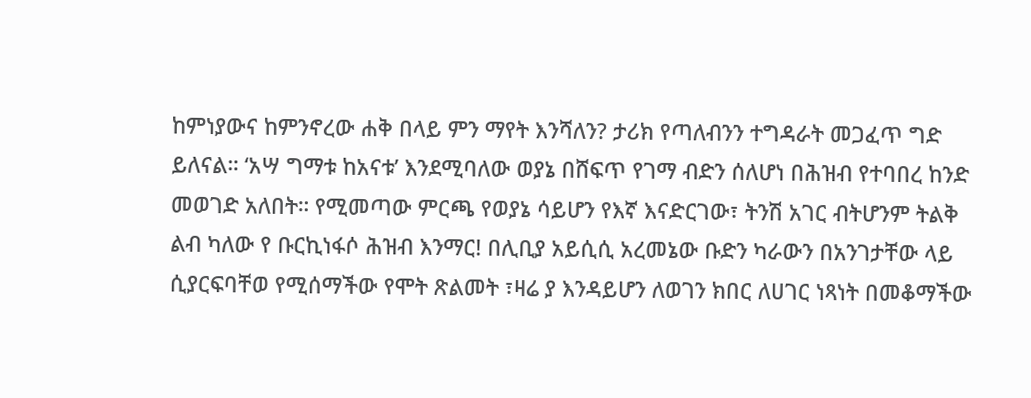ከምነያውና ከምንኖረው ሐቅ በላይ ምን ማየት እንሻለን? ታሪክ የጣለብንን ተግዳራት መጋፈጥ ግድ ይለናል። ‘አሣ ግማቱ ከአናቱ’ እንደሚባለው ወያኔ በሸፍጥ የገማ ብድን ሰለሆነ በሕዝብ የተባበረ ከንድ መወገድ አለበት። የሚመጣው ምርጫ የወያኔ ሳይሆን የእኛ እናድርገው፣ ትንሽ አገር ብትሆንም ትልቅ ልብ ካለው የ ቡርኪነፋሶ ሕዝብ እንማር! በሊቢያ አይሲሲ አረመኔው ቡድን ካራውን በአንገታቸው ላይ ሲያርፍባቸወ የሚሰማችው የሞት ጽልመት ፣ዛሬ ያ እንዳይሆን ለወገን ክበር ለሀገር ነጻነት በመቆማችው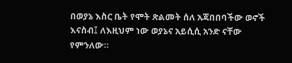በወያኔ እስር ቤት የሞት ጽልመት ሰለ አጃበበባችው ወኖች እናስብ፤ ለእዚህም ነው ወያኔና አይሲሲ አንድ ናቸው የምንለው።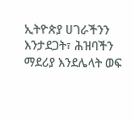ኢትዮጵያ ሀገራችንን እንታደጋት፣ ሕዝባችን ማደሪያ እንደሌላት ወፍ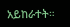አይከራተት።